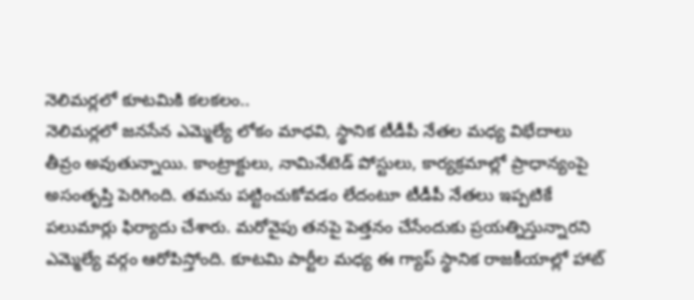నెలిమర్లలో కూటమికి కలకలం..
నెలిమర్లలో జనసేన ఎమ్మెల్యే లోకం మాధవి, స్థానిక టీడీపీ నేతల మధ్య విభేదాలు తీవ్రం అవుతున్నాయి. కాంట్రాక్టులు, నామినేటెడ్ పోస్టులు, కార్యక్రమాల్లో ప్రాధాన్యంపై అసంతృప్తి పెరిగింది. తమను పట్టించుకోవడం లేదంటూ టీడీపీ నేతలు ఇప్పటికే పలుమార్లు ఫిర్యాదు చేశారు. మరోవైపు తనపై పెత్తనం చేసేందుకు ప్రయత్నిస్తున్నారని ఎమ్మెల్యే వర్గం ఆరోపిస్తోంది. కూటమి పార్టీల మధ్య ఈ గ్యాప్ స్థానిక రాజకీయాల్లో హాట్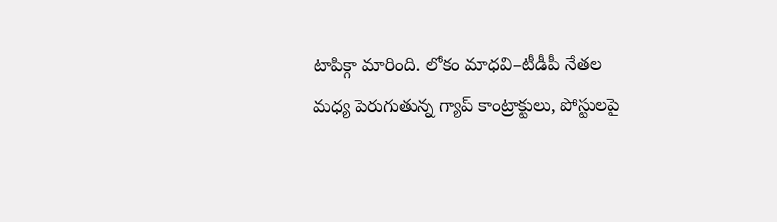టాపిక్గా మారింది. లోకం మాధవి–టీడీపీ నేతల మధ్య పెరుగుతున్న గ్యాప్ కాంట్రాక్టులు, పోస్టులపై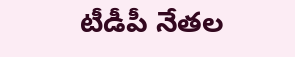టీడీపీ నేతల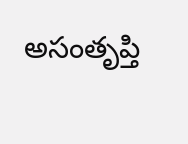అసంతృప్తి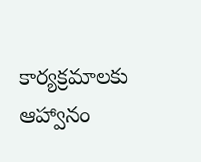కార్యక్రమాలకు ఆహ్వానం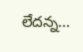లేదన్న...